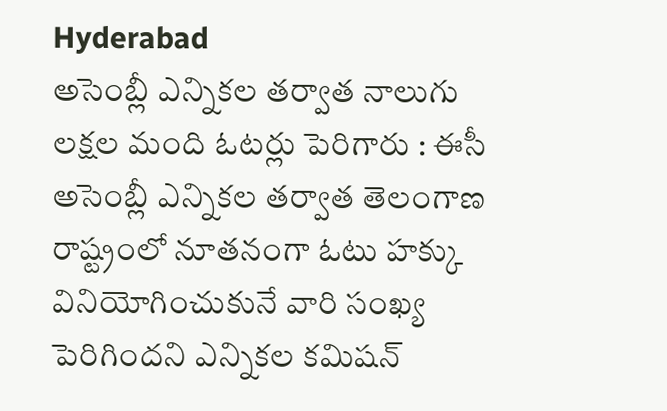Hyderabad
అసెంబ్లీ ఎన్నికల తర్వాత నాలుగు లక్షల మంది ఓటర్లు పెరిగారు : ఈసీ
అసెంబ్లీ ఎన్నికల తర్వాత తెలంగాణ రాష్ట్రంలో నూతనంగా ఓటు హక్కు వినియోగించుకునే వారి సంఖ్య పెరిగిందని ఎన్నికల కమిషన్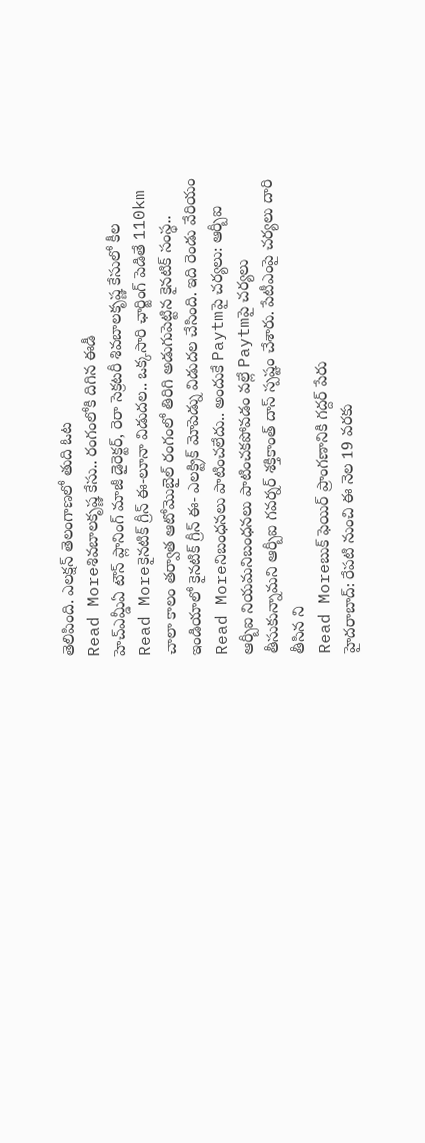తెలిపింది. ఎలక్షన్ తెలంగాణలో తుది ఓట
Read Moreశివబాలకృష్ణ కేసు.. రంగంలోకి దిగిన ఈడీ
హెచ్ఎమ్డీఏ టౌన్ ప్లానింగ్ మాజీ డైరెక్టర్, రెరా సెక్రటరీ శివబాలకృష్ణ కేసులో కీల
Read Moreకైనటిక్ గ్రీన్ ఈ-లూనా విడుదల.. ఒక్కసారి ఛార్జింగ్ పెడితే 110km
చాలా కాలం తర్వాత ఆటోమొబైల్ రంగంలో తిరిగి అడుగుపెట్టిన కైనటిక్ సంస్థ.. ఇండియాలో కైనటిక్ గ్రీన్ ఈ- ఎలక్ట్రిక్ మోపెడ్ను విడుదల చేసింది. ఇది రెండు వేరియం
Read Moreనిబంధనలు పాటించలేదు.. అందుకే Paytmపై చర్యలు: ఆర్బీఐ
ఆర్బీఐ నియమనిబంధనలు పాటించకపోవడం వల్లే Paytmపై చర్యలు తీసుకున్నామని ఆర్బీఐ గవర్నర్ శక్తికాంత్ దాస్ స్పష్టం చేశారు. పేటీఎంపై చర్యలు దారి తీసిన ని
Read Moreబుక్ ఫెయిర్ ప్రాంగణానికి గద్దర్ పేరు
హైదరాబాద్: రేపటి నుంచి ఈ నెల 19 వరకు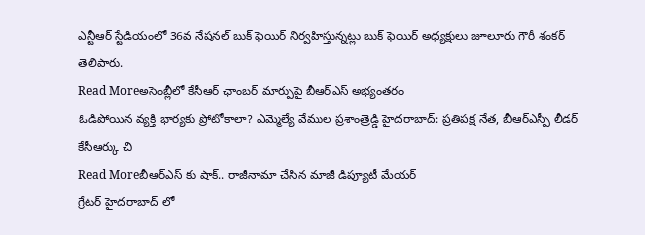ఎన్టీఆర్ స్టేడియంలో 36వ నేషనల్ బుక్ ఫెయిర్ నిర్వహిస్తున్నట్లు బుక్ ఫెయిర్ అధ్యక్షులు జూలూరు గౌరీ శంకర్ తెలిపారు.
Read Moreఅసెంబ్లీలో కేసీఆర్ ఛాంబర్ మార్పుపై బీఆర్ఎస్ అభ్యంతరం
ఓడిపోయిన వ్యక్తి భార్యకు ప్రోటోకాలా? ఎమ్మెల్యే వేముల ప్రశాంత్రెడ్డి హైదరాబాద్: ప్రతిపక్ష నేత, బీఆర్ఎస్పీ లీడర్ కేసీఆర్కు చి
Read Moreబీఆర్ఎస్ కు షాక్.. రాజీనామా చేసిన మాజీ డిప్యూటీ మేయర్
గ్రేటర్ హైదరాబాద్ లో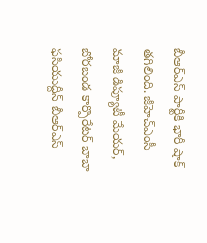బీఆర్ఎస్ పార్టీకి భారీ షాక్ తగిలింది. జీహెచ్ఎంసీ మాజీ డిప్యూటీ మేయర్, బోరబండ కార్పొరేటర్ బాబా ఫసియుద్దీన్ బీఆర్ఎస్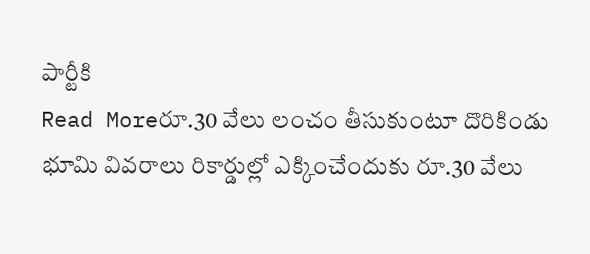పార్టీకి
Read Moreరూ.30 వేలు లంచం తీసుకుంటూ దొరికిండు
భూమి వివరాలు రికార్డుల్లో ఎక్కించేందుకు రూ.30 వేలు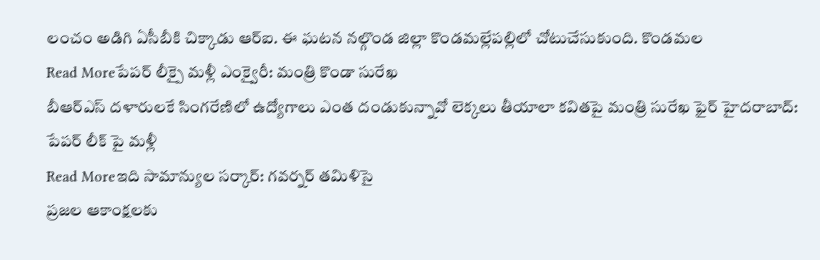లంచం అడిగి ఏసీబీకి చిక్కాడు ఆర్ఐ. ఈ ఘటన నల్గొండ జిల్లా కొండమల్లేపల్లిలో చోటుచేసుకుంది. కొండమల
Read Moreపేపర్ లీక్పై మళ్లీ ఎంక్వైరీ: మంత్రి కొండా సురేఖ
బీఆర్ఎస్ దళారులకే సింగరేణిలో ఉద్యోగాలు ఎంత దండుకున్నావో లెక్కలు తీయాలా కవితపై మంత్రి సురేఖ ఫైర్ హైదరాబాద్: పేపర్ లీక్ పై మళ్లీ
Read Moreఇది సామాన్యుల సర్కార్: గవర్నర్ తమిళిసై
ప్రజల ఆకాంక్షలకు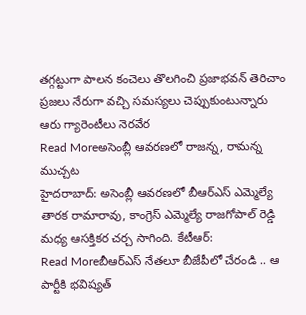తగ్గట్టుగా పాలన కంచెలు తొలగించి ప్రజాభవన్ తెరిచాం ప్రజలు నేరుగా వచ్చి సమస్యలు చెప్పుకుంటున్నారు ఆరు గ్యారెంటీలు నెరవేర
Read Moreఅసెంబ్లీ ఆవరణలో రాజన్న, రామన్న ముచ్చట
హైదరాబాద్: అసెంబ్లీ ఆవరణలో బీఆర్ఎస్ ఎమ్మెల్యే తారక రామారావు, కాంగ్రెస్ ఎమ్మెల్యే రాజగోపాల్ రెడ్డి మధ్య ఆసక్తికర చర్చ సాగింది. కేటీఆర్:
Read Moreబీఆర్ఎస్ నేతలూ బీజేపీలో చేరండి .. ఆ పార్టీకి భవిష్యత్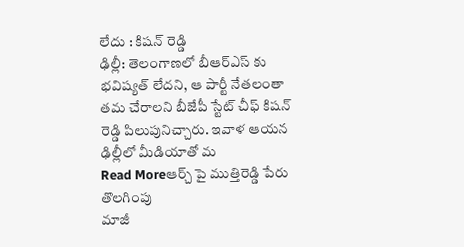లేదు : కిషన్ రెడ్డి
ఢిల్లీ: తెలంగాణలో బీఆర్ఎస్ కు భవిష్యత్ లేదని, ఆ పార్టీ నేతలంతా తమ చేరాలని బీజేపీ స్టేట్ చీఫ్ కిషన్ రెడ్డి పిలుపునిచ్చారు. ఇవాళ ఆయన ఢిల్లీలో మీడియాతో మ
Read Moreఆర్చ్ పై ముత్తిరెడ్డి పేరు తొలగింపు
మాజీ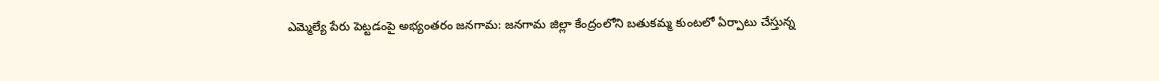ఎమ్మెల్యే పేరు పెట్టడంపై అభ్యంతరం జనగామ: జనగామ జిల్లా కేంద్రంలోని బతుకమ్మ కుంటలో ఏర్పాటు చేస్తున్న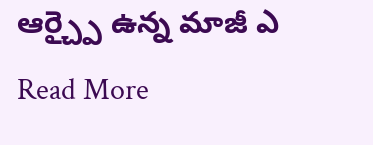ఆర్చ్పై ఉన్న మాజీ ఎ
Read More